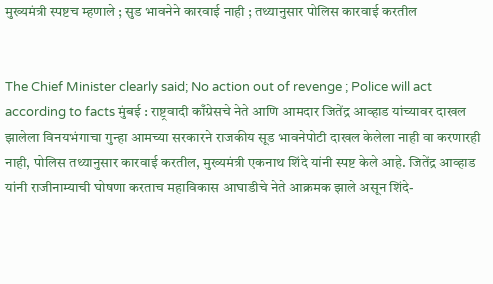मुख्यमंत्री स्पष्टच म्हणाले ; सुड भावनेने कारवाई नाही ; तथ्यानुसार पोलिस कारवाई करतील


The Chief Minister clearly said; No action out of revenge ; Police will act according to facts मुंबई : राष्ट्रवादी काँग्रेसचे नेते आणि आमदार जितेंद्र आव्हाड यांच्यावर दाखल झालेला विनयभंगाचा गुन्हा आमच्या सरकारने राजकीय सूड भावनेपोटी दाखल केलेला नाही वा करणारही नाही, पोलिस तथ्यानुसार कारवाई करतील, मुख्यमंत्री एकनाथ शिंदे यांनी स्पष्ट केले आहे. जितेंद्र आव्हाड यांनी राजीनाम्याची घोषणा करताच महाविकास आघाडीचे नेते आक्रमक झाले असून शिंदे-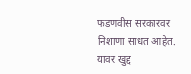फडणवीस सरकारवर निशाणा साधत आहेत. यावर खुद्द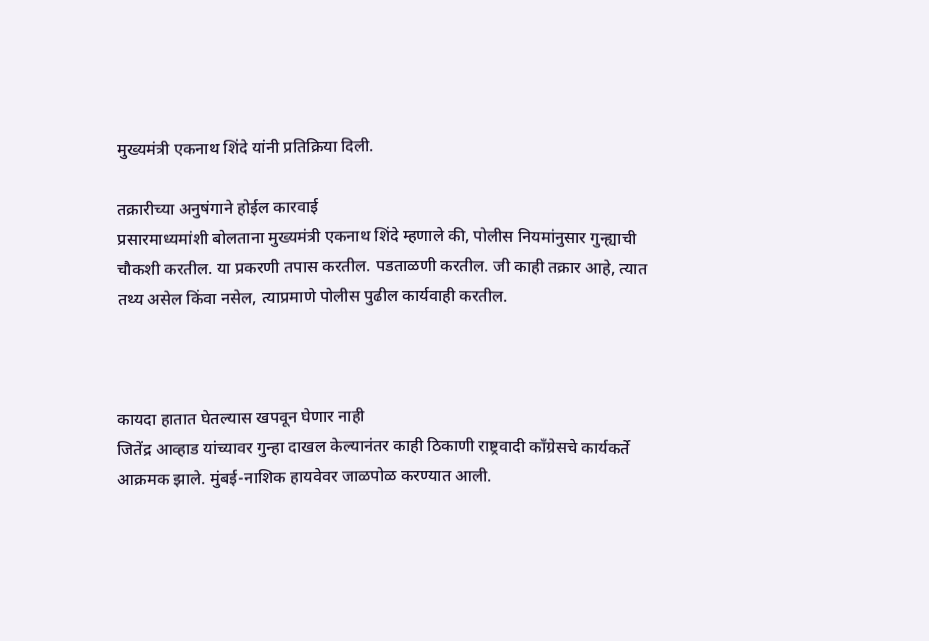मुख्यमंत्री एकनाथ शिंदे यांनी प्रतिक्रिया दिली.

तक्रारीच्या अनुषंगाने होईल कारवाई
प्रसारमाध्यमांशी बोलताना मुख्यमंत्री एकनाथ शिंदे म्हणाले की, पोलीस नियमांनुसार गुन्ह्याची चौकशी करतील. या प्रकरणी तपास करतील. पडताळणी करतील. जी काही तक्रार आहे, त्यात तथ्य असेल किंवा नसेल, त्याप्रमाणे पोलीस पुढील कार्यवाही करतील.



कायदा हातात घेतल्यास खपवून घेणार नाही
जितेंद्र आव्हाड यांच्यावर गुन्हा दाखल केल्यानंतर काही ठिकाणी राष्ट्रवादी काँग्रेसचे कार्यकर्ते आक्रमक झाले. मुंबई-नाशिक हायवेवर जाळपोळ करण्यात आली.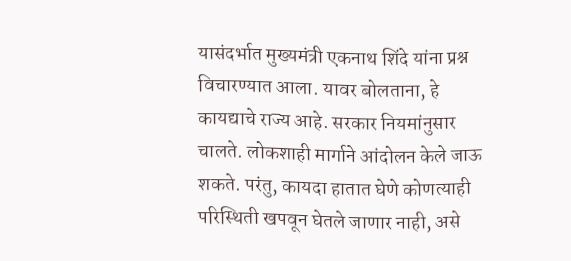यासंदर्भात मुख्यमंत्री एकनाथ शिंदे यांना प्रश्न विचारण्यात आला. यावर बोलताना, हे कायद्याचे राज्य आहे. सरकार नियमांनुसार चालते. लोकशाही मार्गाने आंदोलन केले जाऊ शकते. परंतु, कायदा हातात घेणे कोणत्याही परिस्थिती खपवून घेतले जाणार नाही, असे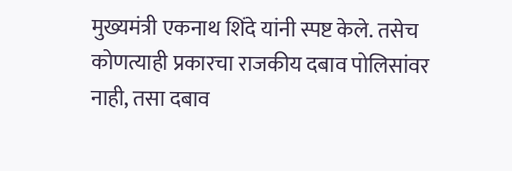मुख्यमंत्री एकनाथ शिंदे यांनी स्पष्ट केले. तसेच कोणत्याही प्रकारचा राजकीय दबाव पोलिसांवर नाही, तसा दबाव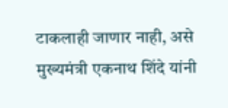टाकलाही जाणार नाही, असे मुख्यमंत्री एकनाथ शिंदे यांनी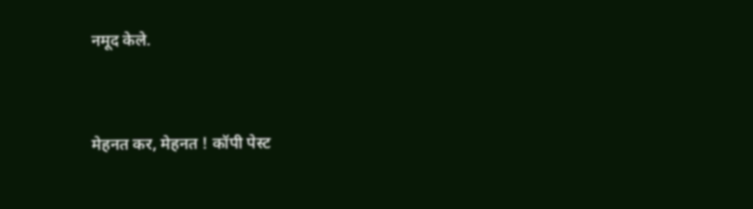नमूद केले.


मेहनत कर, मेहनत ! कॉपी पेस्ट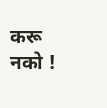करू नको !